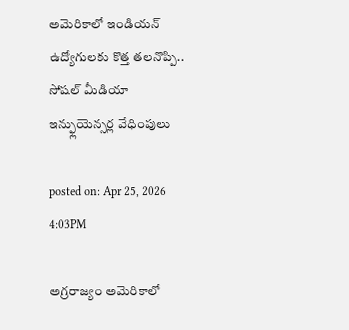అమెరికాలో ఇండియన్ ఉద్యోగులకు కొత్త తలనొప్పి.. సోషల్ మీడియా ఇన్ఫ్లుయెన్సర్ల వేధింపులు

posted on: Apr 25, 2026 4:03PM

అగ్రరాజ్యం అమెరికాలో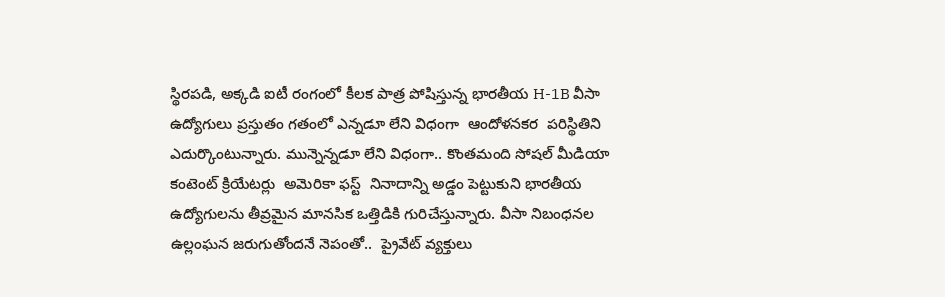స్థిరపడి, అక్కడి ఐటీ రంగంలో కీలక పాత్ర పోషిస్తున్న భారతీయ H-1B వీసా ఉద్యోగులు ప్రస్తుతం గతంలో ఎన్నడూ లేని విధంగా  ఆందోళనకర  పరిస్థితిని ఎదుర్కొంటున్నారు. మున్నెన్నడూ లేని విధంగా.. కొంతమంది సోషల్ మీడియా కంటెంట్ క్రియేటర్లు  అమెరికా ఫస్ట్  నినాదాన్ని అడ్డం పెట్టుకుని భారతీయ ఉద్యోగులను తీవ్రమైన మానసిక ఒత్తిడికి గురిచేస్తున్నారు. వీసా నిబంధనల ఉల్లంఘన జరుగుతోందనే నెపంతో..  ప్రైవేట్ వ్యక్తులు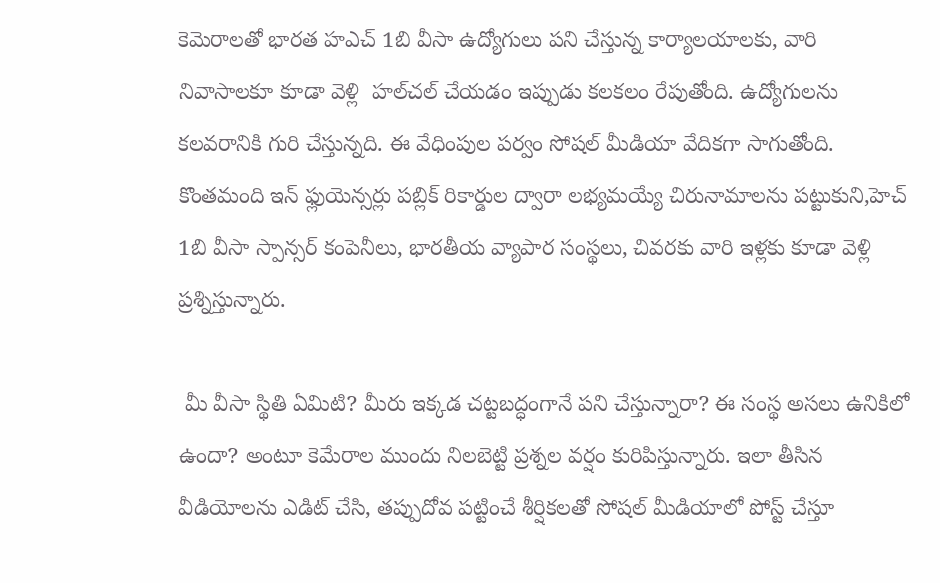కెమెరాలతో భారత హఎచ్ 1బి వీసా ఉద్యోగులు పని చేస్తున్న కార్యాలయాలకు, వారి నివాసాలకూ కూడా వెళ్లి  హల్‌చల్ చేయడం ఇప్పుడు కలకలం రేపుతోంది. ఉద్యోగులను కలవరానికి గురి చేస్తున్నది. ఈ వేధింపుల పర్వం సోషల్ మీడియా వేదికగా సాగుతోంది. కొంతమంది ఇన్ ఫ్లుయెన్సర్లు పబ్లిక్ రికార్డుల ద్వారా లభ్యమయ్యే చిరునామాలను పట్టుకుని,హెచ్ 1బి వీసా స్పాన్సర్ కంపెనీలు, భారతీయ వ్యాపార సంస్థలు, చివరకు వారి ఇళ్లకు కూడా వెళ్లి   ప్రశ్నిస్తున్నారు.

 మీ వీసా స్థితి ఏమిటి? మీరు ఇక్కడ చట్టబద్ధంగానే పని చేస్తున్నారా? ఈ సంస్థ అసలు ఉనికిలో ఉందా? అంటూ కెమేరాల ముందు నిలబెట్టి ప్రశ్నల వర్షం కురిపిస్తున్నారు. ఇలా తీసిన వీడియోలను ఎడిట్ చేసి, తప్పుదోవ పట్టించే శీర్షికలతో సోషల్ మీడియాలో పోస్ట్ చేస్తూ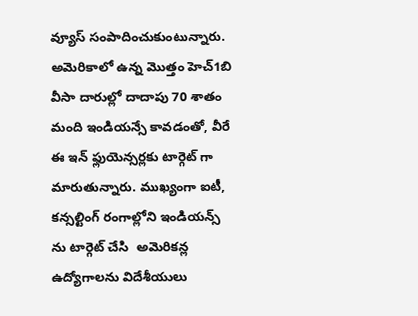వ్యూస్ సంపాదించుకుంటున్నారు. అమెరికాలో ఉన్న మొత్తం హెచ్1బి వీసా దారుల్లో దాదాపు 70 శాతం మంది ఇండియన్సే కావడంతో, వీరే ఈ ఇన్ ఫ్లుయెన్సర్లకు టార్గెట్ గా మారుతున్నారు. ముఖ్యంగా ఐటీ, కన్సల్టింగ్ రంగాల్లోని ఇండియన్స్ ను టార్గెట్ చేసి  అమెరికన్ల ఉద్యోగాలను విదేశీయులు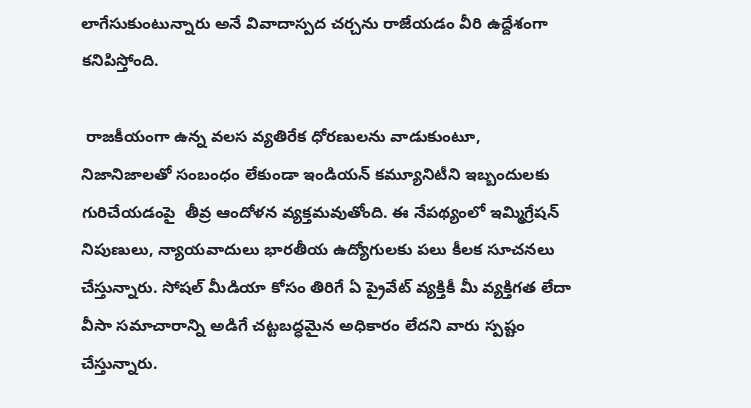లాగేసుకుంటున్నారు అనే వివాదాస్పద చర్చను రాజేయడం వీరి ఉద్దేశంగా కనిపిస్తోంది.

 రాజకీయంగా ఉన్న వలస వ్యతిరేక ధోరణులను వాడుకుంటూ, నిజానిజాలతో సంబంధం లేకుండా ఇండియన్ కమ్యూనిటీని ఇబ్బందులకు గురిచేయడంపై  తీవ్ర ఆందోళన వ్యక్తమవుతోంది. ఈ నేపథ్యంలో ఇమ్మిగ్రేషన్ నిపుణులు, న్యాయవాదులు భారతీయ ఉద్యోగులకు పలు కీలక సూచనలు చేస్తున్నారు. సోషల్ మీడియా కోసం తిరిగే ఏ ప్రైవేట్ వ్యక్తికీ మీ వ్యక్తిగత లేదా వీసా సమాచారాన్ని అడిగే చట్టబద్ధమైన అధికారం లేదని వారు స్పష్టం చేస్తున్నారు.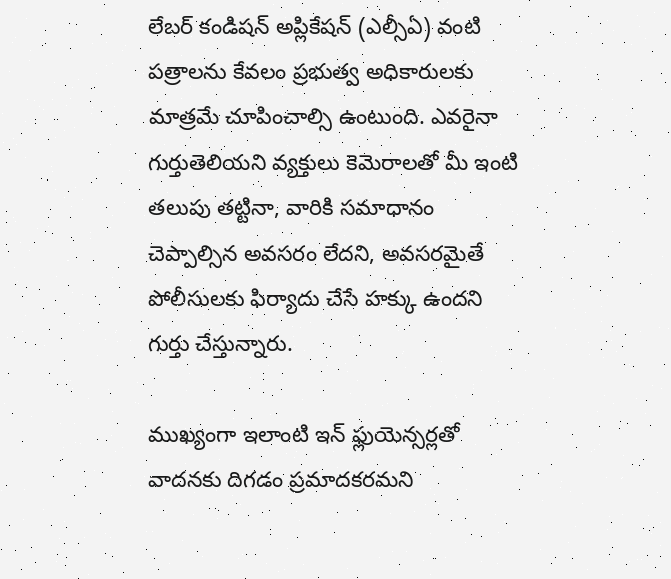లేబర్ కండిషన్ అప్లికేషన్ (ఎల్సీఏ) వంటి పత్రాలను కేవలం ప్రభుత్వ అధికారులకు మాత్రమే చూపించాల్సి ఉంటుంది. ఎవరైనా గుర్తుతెలియని వ్యక్తులు కెమెరాలతో మీ ఇంటి తలుపు తట్టినా, వారికి సమాధానం చెప్పాల్సిన అవసరం లేదని, అవసరమైతే పోలీసులకు ఫిర్యాదు చేసే హక్కు ఉందని గుర్తు చేస్తున్నారు.

ముఖ్యంగా ఇలాంటి ఇన్ ఫ్లుయెన్సర్లతో వాదనకు దిగడం ప్రమాదకరమని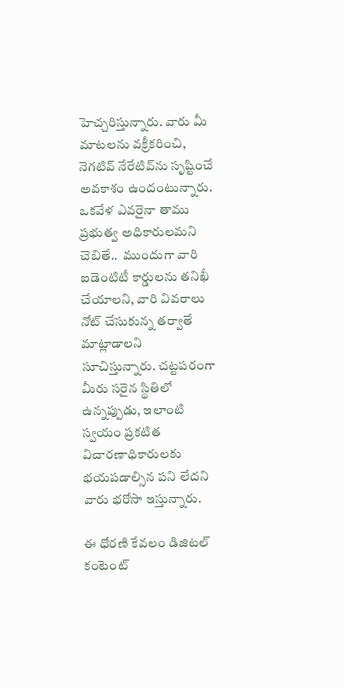హెచ్చరిస్తున్నారు. వారు మీ మాటలను వక్రీకరించి, నెగటివ్ నేరేటివ్‌ను సృష్టించే అవకాశం ఉందంటున్నారు. ఒకవేళ ఎవరైనా తాము ప్రభుత్వ అధికారులమని చెబితే..  ముందుగా వారి ఐడెంటిటీ కార్డులను తనిఖీ చేయాలని, వారి వివరాలు నోట్ చేసుకున్న తర్వాతే మాట్లాడాలని సూచిస్తున్నారు. చట్టపరంగా మీరు సరైన స్థితిలో ఉన్నప్పుడు, ఇలాంటి స్వయం ప్రకటిత  విచారణాధికారులకు భయపడాల్సిన పని లేదని వారు భరోసా ఇస్తున్నారు.

ఈ ధోరణి కేవలం డిజిటల్ కంటెంట్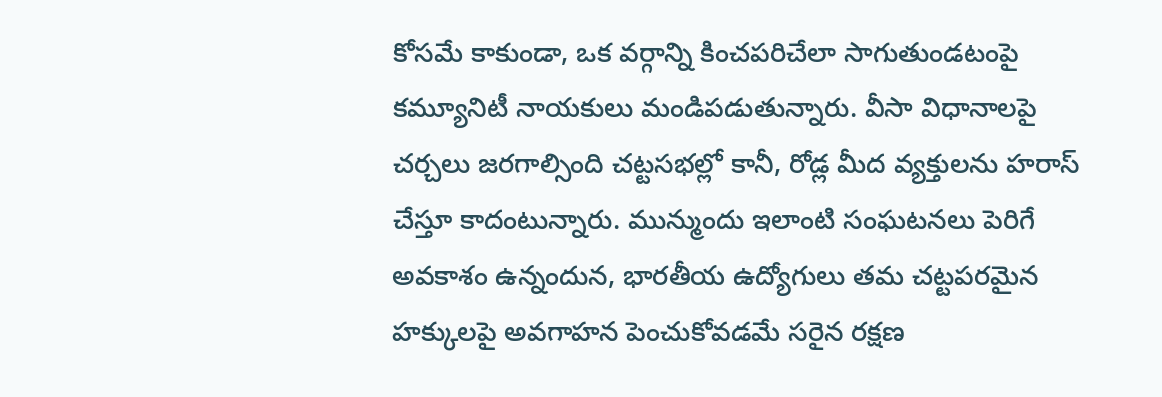కోసమే కాకుండా, ఒక వర్గాన్ని కించపరిచేలా సాగుతుండటంపై కమ్యూనిటీ నాయకులు మండిపడుతున్నారు. వీసా విధానాలపై చర్చలు జరగాల్సింది చట్టసభల్లో కానీ, రోడ్ల మీద వ్యక్తులను హరాస్ చేస్తూ కాదంటున్నారు. మున్ముందు ఇలాంటి సంఘటనలు పెరిగే అవకాశం ఉన్నందున, భారతీయ ఉద్యోగులు తమ చట్టపరమైన హక్కులపై అవగాహన పెంచుకోవడమే సరైన రక్షణ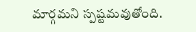మార్గమని స్పష్టమవుతోంది.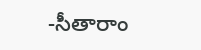-సీతారాం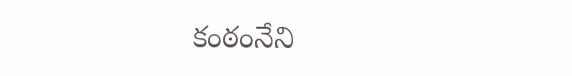కంఠంనేని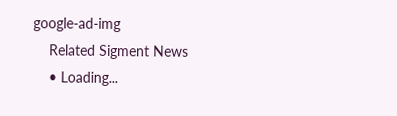google-ad-img
    Related Sigment News
    • Loading...